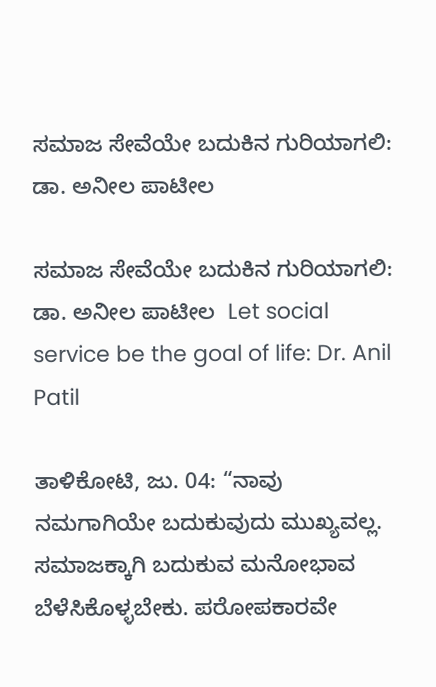ಸಮಾಜ ಸೇವೆಯೇ ಬದುಕಿನ ಗುರಿಯಾಗಲಿ: ಡಾ. ಅನೀಲ ಪಾಟೀಲ

ಸಮಾಜ ಸೇವೆಯೇ ಬದುಕಿನ ಗುರಿಯಾಗಲಿ: ಡಾ. ಅನೀಲ ಪಾಟೀಲ  Let social service be the goal of life: Dr. Anil Patil

ತಾಳಿಕೋಟಿ, ಜು. 04: “ನಾವು ನಮಗಾಗಿಯೇ ಬದುಕುವುದು ಮುಖ್ಯವಲ್ಲ. ಸಮಾಜಕ್ಕಾಗಿ ಬದುಕುವ ಮನೋಭಾವ ಬೆಳೆಸಿಕೊಳ್ಳಬೇಕು. ಪರೋಪಕಾರವೇ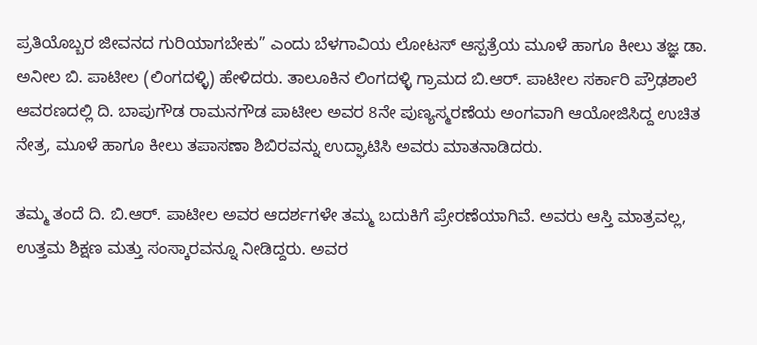ಪ್ರತಿಯೊಬ್ಬರ ಜೀವನದ ಗುರಿಯಾಗಬೇಕು” ಎಂದು ಬೆಳಗಾವಿಯ ಲೋಟಸ್ ಆಸ್ಪತ್ರೆಯ ಮೂಳೆ ಹಾಗೂ ಕೀಲು ತಜ್ಞ ಡಾ. ಅನೀಲ ಬಿ. ಪಾಟೀಲ (ಲಿಂಗದಳ್ಳಿ) ಹೇಳಿದರು. ತಾಲೂಕಿನ ಲಿಂಗದಳ್ಳಿ ಗ್ರಾಮದ ಬಿ.ಆರ್‌. ಪಾಟೀಲ ಸರ್ಕಾರಿ ಪ್ರೌಢಶಾಲೆ ಆವರಣದಲ್ಲಿ ದಿ. ಬಾಪುಗೌಡ ರಾಮನಗೌಡ ಪಾಟೀಲ ಅವರ 8ನೇ ಪುಣ್ಯಸ್ಮರಣೆಯ ಅಂಗವಾಗಿ ಆಯೋಜಿಸಿದ್ದ ಉಚಿತ ನೇತ್ರ, ಮೂಳೆ ಹಾಗೂ ಕೀಲು ತಪಾಸಣಾ ಶಿಬಿರವನ್ನು ಉದ್ಘಾಟಿಸಿ ಅವರು ಮಾತನಾಡಿದರು.

ತಮ್ಮ ತಂದೆ ದಿ. ಬಿ.ಆರ್‌. ಪಾಟೀಲ ಅವರ ಆದರ್ಶಗಳೇ ತಮ್ಮ ಬದುಕಿಗೆ ಪ್ರೇರಣೆಯಾಗಿವೆ. ಅವರು ಆಸ್ತಿ ಮಾತ್ರವಲ್ಲ, ಉತ್ತಮ ಶಿಕ್ಷಣ ಮತ್ತು ಸಂಸ್ಕಾರವನ್ನೂ ನೀಡಿದ್ದರು. ಅವರ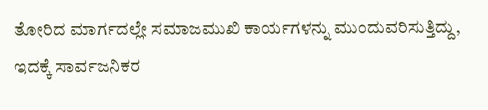ತೋರಿದ ಮಾರ್ಗದಲ್ಲೇ ಸಮಾಜಮುಖಿ ಕಾರ್ಯಗಳನ್ನು ಮುಂದುವರಿಸುತ್ತಿದ್ದು, ಇದಕ್ಕೆ ಸಾರ್ವಜನಿಕರ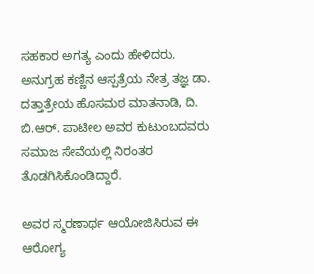ಸಹಕಾರ ಅಗತ್ಯ ಎಂದು ಹೇಳಿದರು. ಅನುಗ್ರಹ ಕಣ್ಣಿನ ಆಸ್ಪತ್ರೆಯ ನೇತ್ರ ತಜ್ಞ ಡಾ. ದತ್ತಾತ್ರೇಯ ಹೊಸಮಠ ಮಾತನಾಡಿ, ದಿ. ಬಿ.ಆರ್‌. ಪಾಟೀಲ ಅವರ ಕುಟುಂಬದವರು ಸಮಾಜ ಸೇವೆಯಲ್ಲಿ ನಿರಂತರ ತೊಡಗಿಸಿಕೊಂಡಿದ್ದಾರೆ.

ಅವರ ಸ್ಮರಣಾರ್ಥ ಆಯೋಜಿಸಿರುವ ಈ ಆರೋಗ್ಯ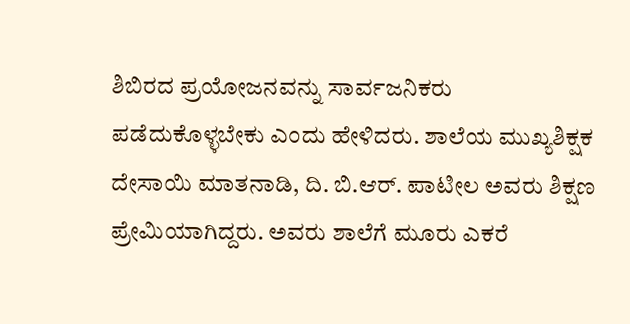ಶಿಬಿರದ ಪ್ರಯೋಜನವನ್ನು ಸಾರ್ವಜನಿಕರು ಪಡೆದುಕೊಳ್ಳಬೇಕು ಎಂದು ಹೇಳಿದರು. ಶಾಲೆಯ ಮುಖ್ಯಶಿಕ್ಷಕ ದೇಸಾಯಿ ಮಾತನಾಡಿ, ದಿ. ಬಿ.ಆರ್‌. ಪಾಟೀಲ ಅವರು ಶಿಕ್ಷಣ ಪ್ರೇಮಿಯಾಗಿದ್ದರು. ಅವರು ಶಾಲೆಗೆ ಮೂರು ಎಕರೆ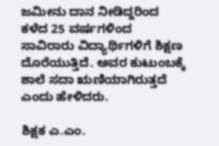ಜಮೀನು ದಾನ ನೀಡಿದ್ದರಿಂದ ಕಳೆದ 25 ವರ್ಷಗಳಿಂದ ಸಾವಿರಾರು ವಿದ್ಯಾರ್ಥಿಗಳಿಗೆ ಶಿಕ್ಷಣ ದೊರೆಯುತ್ತಿದೆ. ಅವರ ಕುಟುಂಬಕ್ಕೆ ಶಾಲೆ ಸದಾ ಋಣಿಯಾಗಿರುತ್ತದೆ ಎಂದು ಹೇಳಿದರು.

ಶಿಕ್ಷಕ ಎ.ಎಂ.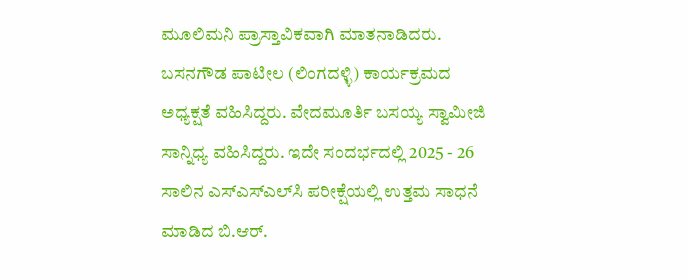ಮೂಲಿಮನಿ ಪ್ರಾಸ್ತಾವಿಕವಾಗಿ ಮಾತನಾಡಿದರು. ಬಸನಗೌಡ ಪಾಟೀಲ (ಲಿಂಗದಳ್ಳಿ) ಕಾರ್ಯಕ್ರಮದ ಅಧ್ಯಕ್ಷತೆ ವಹಿಸಿದ್ದರು. ವೇದಮೂರ್ತಿ ಬಸಯ್ಯ ಸ್ವಾಮೀಜಿ ಸಾನ್ನಿಧ್ಯ ವಹಿಸಿದ್ದರು. ಇದೇ ಸಂದರ್ಭದಲ್ಲಿ 2025 - 26 ಸಾಲಿನ ಎಸ್‌ಎಸ್‌ಎಲ್‌ಸಿ ಪರೀಕ್ಷೆಯಲ್ಲಿ ಉತ್ತಮ ಸಾಧನೆ ಮಾಡಿದ ಬಿ.ಆರ್‌.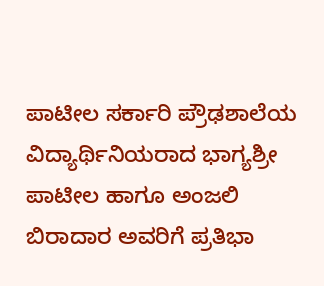ಪಾಟೀಲ ಸರ್ಕಾರಿ ಪ್ರೌಢಶಾಲೆಯ ವಿದ್ಯಾರ್ಥಿನಿಯರಾದ ಭಾಗ್ಯಶ್ರೀ ಪಾಟೀಲ ಹಾಗೂ ಅಂಜಲಿ ಬಿರಾದಾರ ಅವರಿಗೆ ಪ್ರತಿಭಾ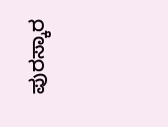ಪುರಸ್ಕಾರ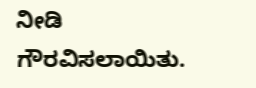ನೀಡಿ ಗೌರವಿಸಲಾಯಿತು.